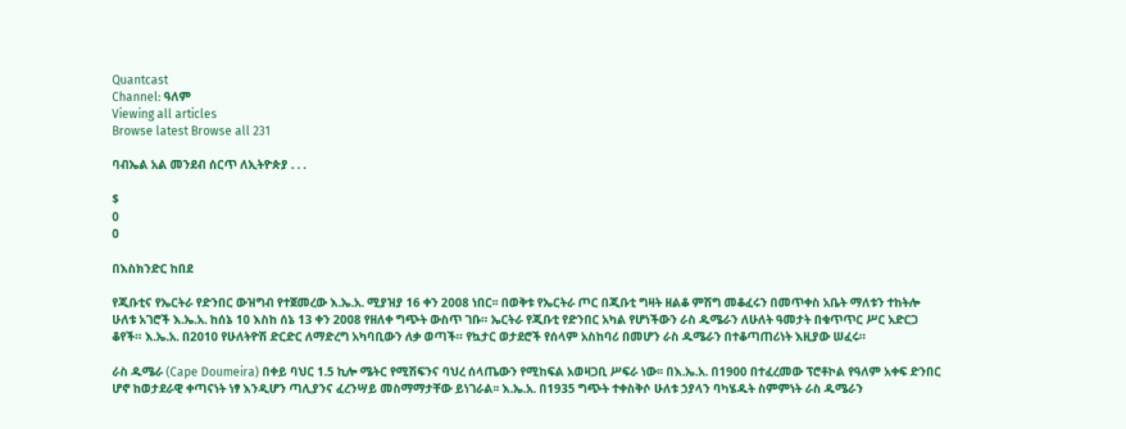Quantcast
Channel: ዓለም
Viewing all articles
Browse latest Browse all 231

ባብኤል አል መንደብ ሰርጥ ለኢትዮጵያ . . .

$
0
0

በእስክንድር ከበደ

የጂቡቲና የኤርትራ የድንበር ውዝግብ የተጀመረው እ.ኤ.አ. ሚያዝያ 16 ቀን 2008 ነበር፡፡ በወቅቱ የኤርትራ ጦር በጂቡቲ ግዛት ዘልቆ ምሽግ መቆፈሩን በመጥቀስ አቤት ማለቱን ተከትሎ ሁለቱ አገሮች እ.ኤ.አ. ከሰኔ 10 እስከ ሰኔ 13 ቀን 2008 የዘለቀ ግጭት ውስጥ ገቡ። ኤርትራ የጂቡቲ የድንበር አካል የሆነችውን ራስ ዱሜራን ለሁለት ዓመታት በቁጥጥር ሥር አድርጋ ቆየች። እ.ኤ.አ. በ2010 የሁለትዮሽ ድርድር ለማድረግ አካባቢውን ለቃ ወጣች። የኳታር ወታደሮች የሰላም አስከባሪ በመሆን ራስ ዱሜራን በተቆጣጠሪነት እዚያው ሠፈሩ።

ራስ ዱሜራ (Cape Doumeira) በቀይ ባህር 1.5 ኪሎ ሜትር የሚሽፍንና ባህረ ሰላጤውን የሚከፍል አወዛጋቢ ሥፍራ ነው፡፡ በእ.ኤ.አ. በ1900 በተፈረመው ፕሮቶኮል የዓለም አቀፍ ድንበር ሆኖ ከወታደራዊ ቀጣናነት ነፃ እንዲሆን ጣሊያንና ፈረንሣይ መስማማታቸው ይነገራል፡፡ እ.ኤ.አ. በ1935 ግጭት ተቀስቅሶ ሁለቱ ኃያላን ባካሄዱት ስምምነት ራስ ዱሜራን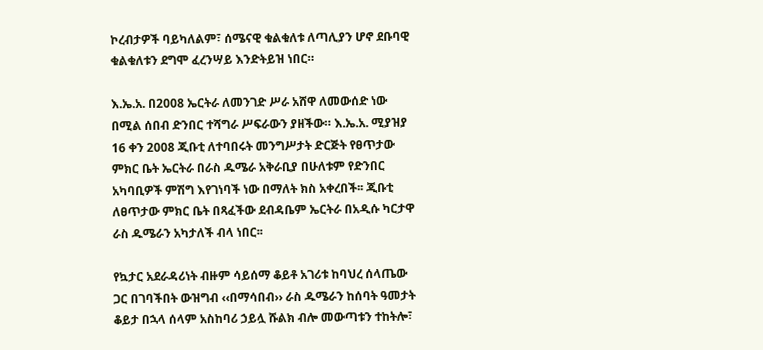ኮረብታዎች ባይካለልም፣ ሰሜናዊ ቁልቁለቱ ለጣሊያን ሆኖ ደቡባዊ ቁልቁለቱን ደግሞ ፈረንሣይ እንድትይዝ ነበር።

እ.ኤ.አ. በ2008 ኤርትራ ለመንገድ ሥራ አሸዋ ለመውሰድ ነው በሚል ሰበብ ድንበር ተሻግራ ሥፍራውን ያዘችው። እ.ኤ.አ. ሚያዝያ 16 ቀን 2008 ጂቡቲ ለተባበሩት መንግሥታት ድርጅት የፀጥታው ምክር ቤት ኤርትራ በራስ ዱሜራ አቅራቢያ በሁለቱም የድንበር አካባቢዎች ምሽግ እየገነባች ነው በማለት ክስ አቀረበች፡፡ ጂቡቲ ለፀጥታው ምክር ቤት በጻፈችው ደብዳቤም ኤርትራ በአዲሱ ካርታዋ ራስ ዱሜራን አካታለች ብላ ነበር፡፡

የኳታር አደራዳሪነት ብዙም ሳይሰማ ቆይቶ አገሪቱ ከባህረ ሰላጤው ጋር በገባችበት ውዝግብ ‹‹በማሳበብ›› ራስ ዱሜራን ከሰባት ዓመታት ቆይታ በኋላ ሰላም አስከባሪ ኃይሏ ሹልክ ብሎ መውጣቱን ተከትሎ፣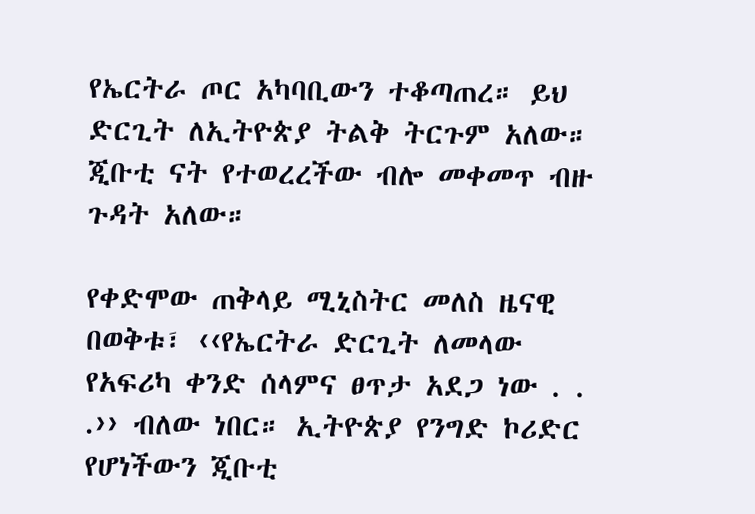የኤርትራ ጦር አካባቢውን ተቆጣጠረ። ይህ ድርጊት ለኢትዮጵያ ትልቅ ትርጉም አለው። ጂቡቲ ናት የተወረረችው ብሎ መቀመጥ ብዙ ጉዳት አለው።

የቀድሞው ጠቅላይ ሚኒስትር መለስ ዜናዊ በወቅቱ፣ ‹‹የኤርትራ ድርጊት ለመላው የአፍሪካ ቀንድ ሰላምና ፀጥታ አደጋ ነው . . .›› ብለው ነበር። ኢትዮጵያ የንግድ ኮሪድር የሆነችውን ጂቡቲ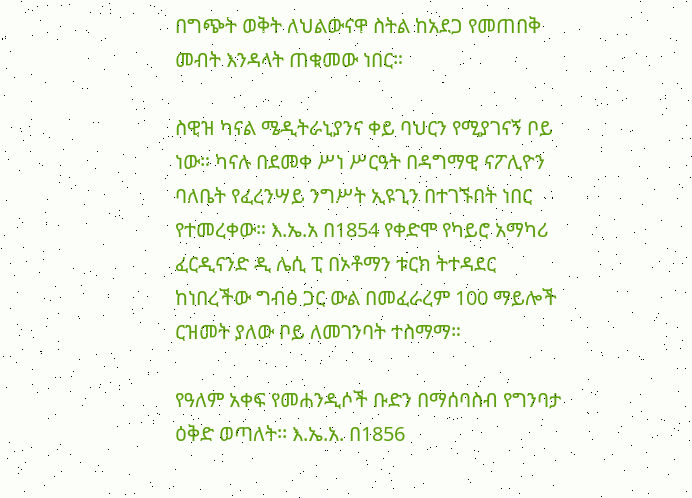በግጭት ወቅት ለህልውናዋ ስትል ከአደጋ የመጠበቅ መብት እንዳላት ጠቁመው ነበር።

ስዊዝ ካናል ሜዲትራኒያንና ቀይ ባህርን የሚያገናኝ ቦይ ነው። ካናሉ በደመቀ ሥነ ሥርዓት በዳግማዊ ናፖሊዮን ባለቤት የፈረንሣይ ንግሥት ኢዩጊን በተገኙበት ነበር የተመረቀው። እ.ኤ.አ በ1854 የቀድሞ የካይሮ አማካሪ ፈርዲናንድ ዲ ሌሲ ፒ በኦቶማን ቱርክ ትተዳደር ከነበረችው ግብፅ ጋር ውል በመፈራረም 100 ማይሎች ርዝመት ያለው ቦይ ለመገንባት ተስማማ።

የዓለም አቀፍ የመሐንዲሶች ቡድን በማሰባስብ የግንባታ ዕቅድ ወጣለት፡፡ እ.ኤ.አ. በ1856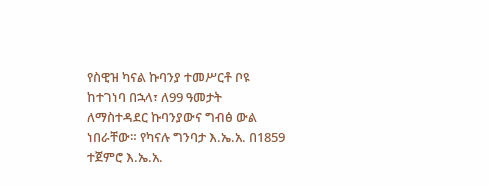የስዊዝ ካናል ኩባንያ ተመሥርቶ ቦዩ ከተገነባ በኋላ፣ ለ99 ዓመታት ለማስተዳደር ኩባንያውና ግብፅ ውል ነበራቸው። የካናሉ ግንባታ እ.ኤ.አ. በ1859 ተጀምሮ እ.ኤ.አ.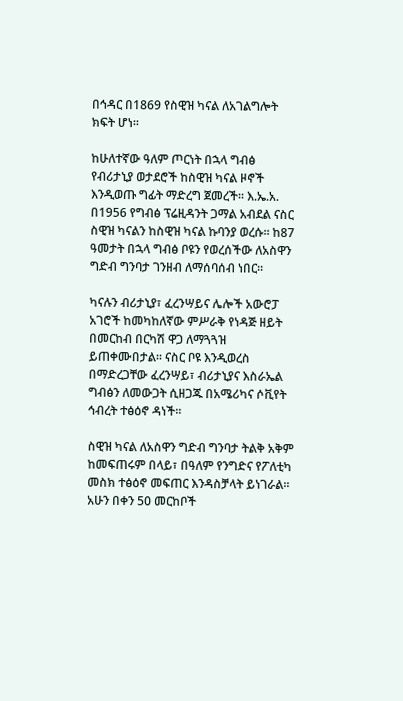በኅዳር በ1869 የስዊዝ ካናል ለአገልግሎት ክፍት ሆነ፡፡

ከሁለተኛው ዓለም ጦርነት በኋላ ግብፅ የብሪታኒያ ወታደሮች ከስዊዝ ካናል ዞኖች እንዲወጡ ግፊት ማድረግ ጀመረች፡፡ እ.ኤ.አ. በ1956 የግብፅ ፕሬዚዳንት ጋማል አብደል ናስር ስዊዝ ካናልን ከስዊዝ ካናል ኩባንያ ወረሱ፡፡ ከ87 ዓመታት በኋላ ግብፅ ቦዩን የወረሰችው ለአስዋን ግድብ ግንባታ ገንዘብ ለማሰባሰብ ነበር፡፡

ካናሉን ብሪታኒያ፣ ፈረንሣይና ሌሎች አውሮፓ አገሮች ከመካከለኛው ምሥራቅ የነዳጅ ዘይት በመርከብ በርካሽ ዋጋ ለማጓጓዝ ይጠቀሙበታል፡፡ ናስር ቦዩ እንዲወረስ በማድረጋቸው ፈረንሣይ፣ ብሪታኒያና እስራኤል ግብፅን ለመውጋት ሲዘጋጁ በአሜሪካና ሶቪየት ኅብረት ተፅዕኖ ዳነች፡፡

ስዊዝ ካናል ለአስዋን ግድብ ግንባታ ትልቅ አቅም ከመፍጠሩም በላይ፣ በዓለም የንግድና የፖለቲካ መስክ ተፅዕኖ መፍጠር እንዳስቻላት ይነገራል፡፡ አሁን በቀን 50 መርከቦች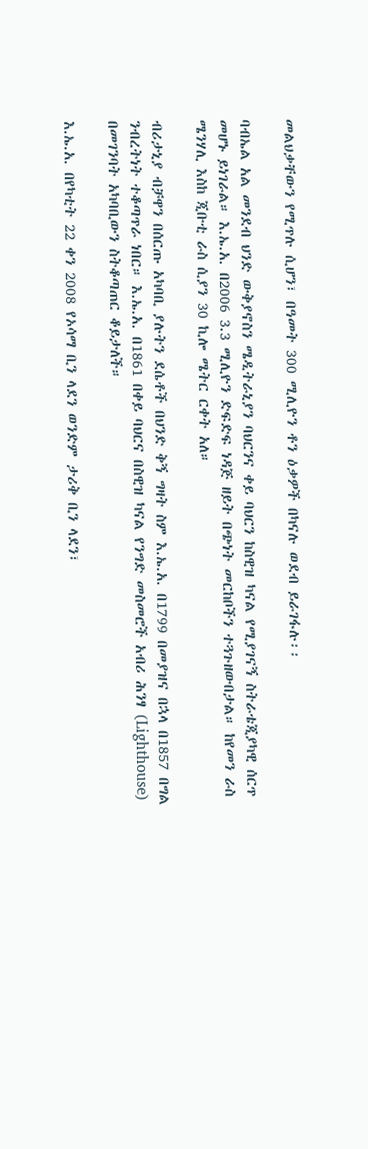መልህቃቸውን የሚጥሉ ሲሆን፣ በዓመት 300 ሚሊዮን ቶን ዕቃዎች በካናሉ ወደብ ይራገፋሉ፡፡

ባብኤል አል መንደብ ህንድ ውቅያኖስን ሜዲትራኒያን ባህርንና ቀይ ባህርን ከስዊዝ ካናል የሚያገናኝ ስትራቴጂያካዊ ሰርጥ መሆኑ ይነገራል። እ.ኤ.አ. በ2006 3.3 ሚሊዮን ድፍድፍ ነዳጅ ዘይት በጭነት መርከቦችን ተጓጉዘውበታል። ከየመን ራስ ሜንሃሊ እስከ ጂቡቲ ራስ ሲያን 30 ኪሎ ሜትር ርቀት አለ።

ብሪታኒያ ብቻዋን በሰርጡ አካባቢ ያሉትን ደሴቶች በህንድ ቅኝ ግዛት ስም እ.ኤ.አ. በ1799 በመያዝና በኋላ በ1857 በግል ንብረትነት ተቆጣጥራ ነበር። እ.ኤ.አ. በ1861 በቀይ ባህርና በስዊዝ ካናል የንግድ መስመሮች አብሪ ሕንፃ (Lighthouse) በመገንባት አካባቢውን ስትቆጣጠር ቆይታለች።

እ.ኤ.አ. በየካቲት 22 ቀን 2008 የኦሳማ ቢን ላደን ወንድም ታሪቅ ቢን ላደን፣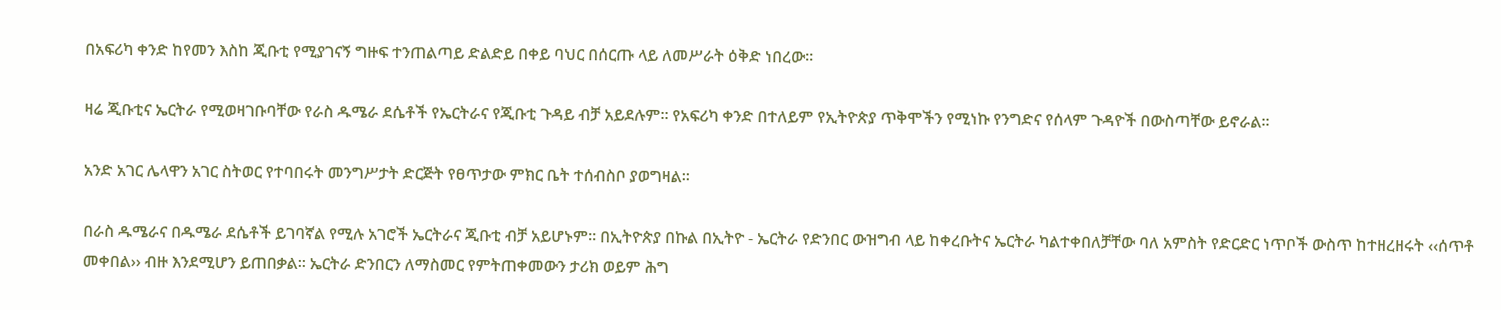በአፍሪካ ቀንድ ከየመን እስከ ጂቡቲ የሚያገናኝ ግዙፍ ተንጠልጣይ ድልድይ በቀይ ባህር በሰርጡ ላይ ለመሥራት ዕቅድ ነበረው።

ዛሬ ጂቡቲና ኤርትራ የሚወዛገቡባቸው የራስ ዱሜራ ደሴቶች የኤርትራና የጂቡቲ ጉዳይ ብቻ አይደሉም። የአፍሪካ ቀንድ በተለይም የኢትዮጵያ ጥቅሞችን የሚነኩ የንግድና የሰላም ጉዳዮች በውስጣቸው ይኖራል፡፡

አንድ አገር ሌላዋን አገር ስትወር የተባበሩት መንግሥታት ድርጅት የፀጥታው ምክር ቤት ተሰብስቦ ያወግዛል፡፡

በራስ ዱሜራና በዱሜራ ደሴቶች ይገባኛል የሚሉ አገሮች ኤርትራና ጂቡቲ ብቻ አይሆኑም። በኢትዮጵያ በኩል በኢትዮ - ኤርትራ የድንበር ውዝግብ ላይ ከቀረቡትና ኤርትራ ካልተቀበለቻቸው ባለ አምስት የድርድር ነጥቦች ውስጥ ከተዘረዘሩት ‹‹ሰጥቶ መቀበል›› ብዙ እንደሚሆን ይጠበቃል፡፡ ኤርትራ ድንበርን ለማስመር የምትጠቀመውን ታሪክ ወይም ሕግ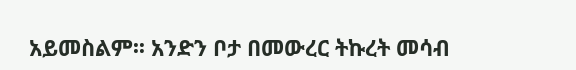አይመስልም፡፡ አንድን ቦታ በመውረር ትኩረት መሳብ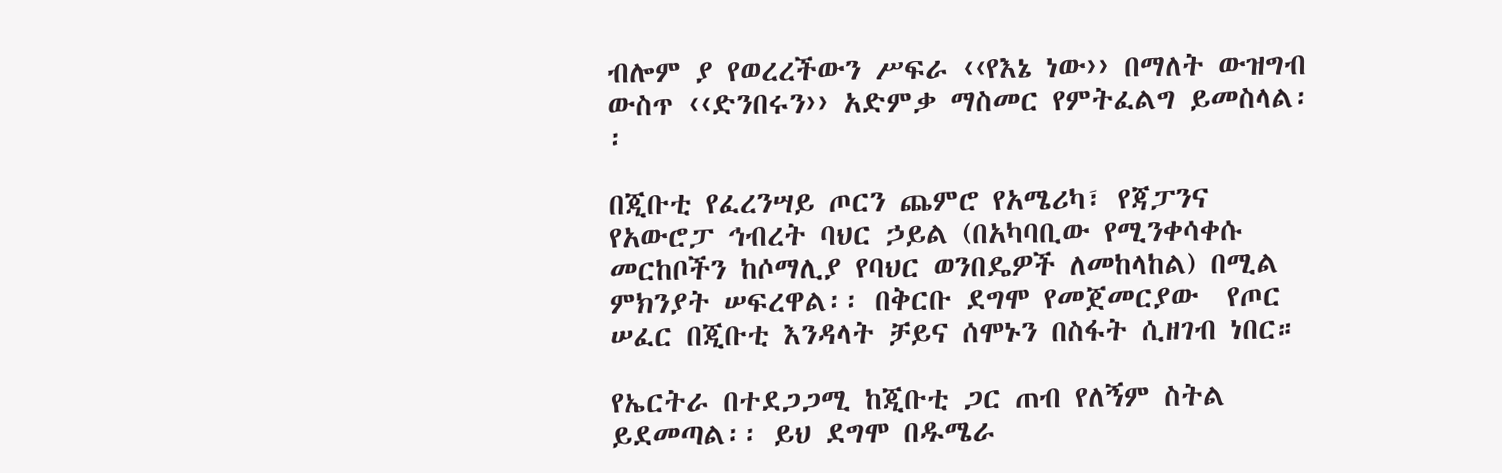ብሎም ያ የወረረችውን ሥፍራ ‹‹የእኔ ነው›› በማለት ውዝግብ ውስጥ ‹‹ድንበሩን›› አድምቃ ማስመር የምትፈልግ ይመስላል፡፡

በጂቡቲ የፈረንሣይ ጦርን ጨምሮ የአሜሪካ፣ የጃፓንና የአውሮፓ ኅብረት ባህር ኃይል (በአካባቢው የሚንቀሳቀሱ መርከቦችን ከሶማሊያ የባህር ወንበዴዎች ለመከላከል) በሚል ምክንያት ሠፍረዋል፡፡ በቅርቡ ደግሞ የመጀመርያው  የጦር ሠፈር በጂቡቲ እንዳላት ቻይና ሰሞኑን በስፋት ሲዘገብ ነበር።

የኤርትራ በተደጋጋሚ ከጂቡቲ ጋር ጠብ የለኝም ስትል ይደመጣል፡፡ ይህ ደግሞ በዱሜራ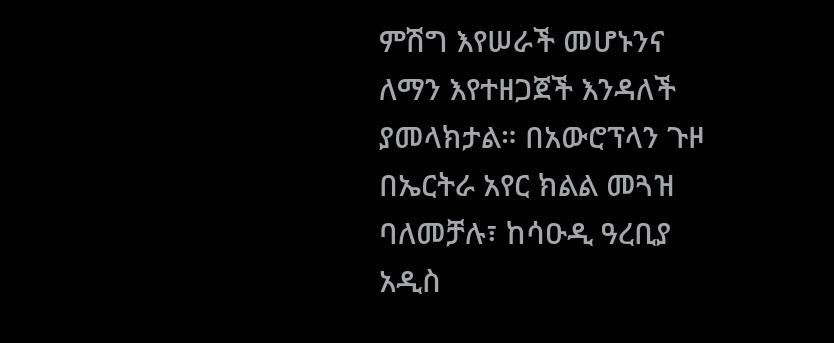ምሽግ እየሠራች መሆኑንና ለማን እየተዘጋጀች እንዳለች ያመላክታል። በአውሮፕላን ጉዞ በኤርትራ አየር ክልል መጓዝ ባለመቻሉ፣ ከሳዑዲ ዓረቢያ አዲስ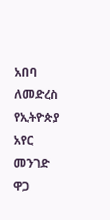አበባ ለመድረስ የኢትዮጵያ አየር መንገድ ዋጋ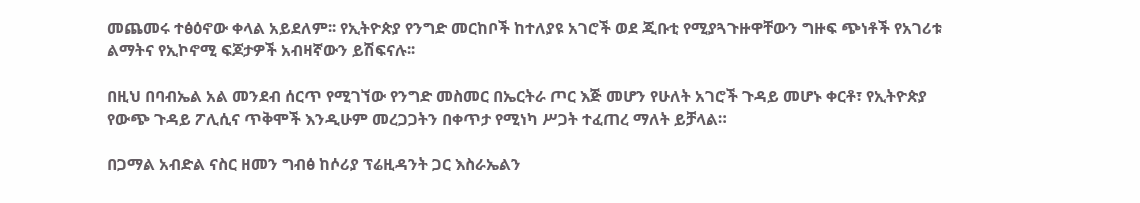መጨመሩ ተፅዕኖው ቀላል አይደለም፡፡ የኢትዮጵያ የንግድ መርከቦች ከተለያዩ አገሮች ወደ ጂቡቲ የሚያጓጉዙዋቸውን ግዙፍ ጭነቶች የአገሪቱ ልማትና የኢኮኖሚ ፍጆታዎች አብዛኛውን ይሽፍናሉ፡፡

በዚህ በባብኤል አል መንደብ ሰርጥ የሚገኘው የንግድ መስመር በኤርትራ ጦር እጅ መሆን የሁለት አገሮች ጉዳይ መሆኑ ቀርቶ፣ የኢትዮጵያ የውጭ ጉዳይ ፖሊሲና ጥቅሞች እንዲሁም መረጋጋትን በቀጥታ የሚነካ ሥጋት ተፈጠረ ማለት ይቻላል።

በጋማል አብድል ናስር ዘመን ግብፅ ከሶሪያ ፕሬዚዳንት ጋር እስራኤልን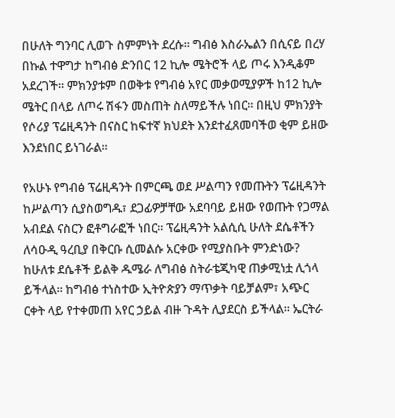በሁለት ግንባር ሊወጉ ስምምነት ደረሱ። ግብፅ እስራኤልን በሲናይ በረሃ በኩል ተዋግታ ከግብፅ ድንበር 12 ኪሎ ሜትሮች ላይ ጦሩ እንዲቆም አደረገች፡፡ ምክንያቱም በወቅቱ የግብፅ አየር መቃወሚያዎች ከ12 ኪሎ ሜትር በላይ ለጦሩ ሽፋን መስጠት ስለማይችሉ ነበር። በዚህ ምክንያት የሶሪያ ፕሬዚዳንት በናስር ከፍተኛ ክህደት እንደተፈጸመባችወ ቂም ይዘው እንደነበር ይነገራል፡፡

የአሁኑ የግብፅ ፕሬዚዳንት በምርጫ ወደ ሥልጣን የመጡትን ፕሬዚዳንት ከሥልጣን ሲያስወግዱ፣ ደጋፊዎቻቸው አደባባይ ይዘው የወጡት የጋማል አብደል ናስርን ፎቶግራፎች ነበር፡፡ ፕሬዚዳንት አልሲሲ ሁለት ደሴቶችን ለሳዑዲ ዓረቢያ በቅርቡ ሲመልሱ አርቀው የሚያስቡት ምንድነው? ከሁለቱ ደሴቶች ይልቅ ዱሜራ ለግብፅ ስትራቴጂካዊ ጠቃሚነቷ ሊጎላ ይችላል፡፡ ከግብፅ ተነስተው ኢትዮጵያን ማጥቃት ባይቻልም፣ አጭር ርቀት ላይ የተቀመጠ አየር ኃይል ብዙ ጉዳት ሊያደርስ ይችላል፡፡ ኤርትራ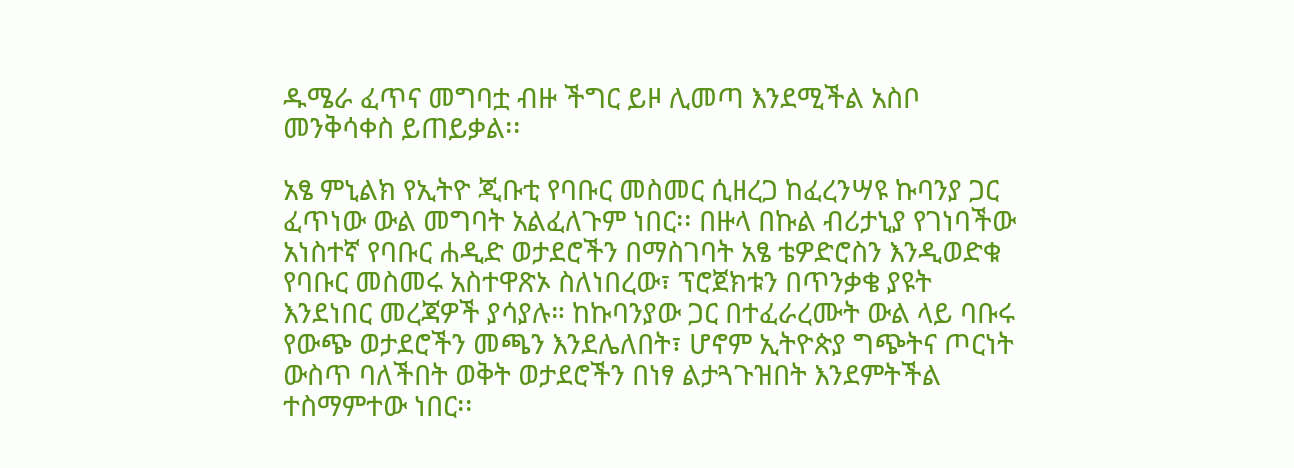ዱሜራ ፈጥና መግባቷ ብዙ ችግር ይዞ ሊመጣ እንደሚችል አስቦ መንቅሳቀስ ይጠይቃል፡፡

አፄ ምኒልክ የኢትዮ ጂቡቲ የባቡር መስመር ሲዘረጋ ከፈረንሣዩ ኩባንያ ጋር ፈጥነው ውል መግባት አልፈለጉም ነበር፡፡ በዙላ በኩል ብሪታኒያ የገነባችው አነስተኛ የባቡር ሐዲድ ወታደሮችን በማስገባት አፄ ቴዎድሮስን እንዲወድቁ የባቡር መስመሩ አስተዋጽኦ ስለነበረው፣ ፕሮጀክቱን በጥንቃቄ ያዩት እንደነበር መረጃዎች ያሳያሉ። ከኩባንያው ጋር በተፈራረሙት ውል ላይ ባቡሩ የውጭ ወታደሮችን መጫን እንደሌለበት፣ ሆኖም ኢትዮጵያ ግጭትና ጦርነት ውስጥ ባለችበት ወቅት ወታደሮችን በነፃ ልታጓጉዝበት እንደምትችል ተስማምተው ነበር፡፡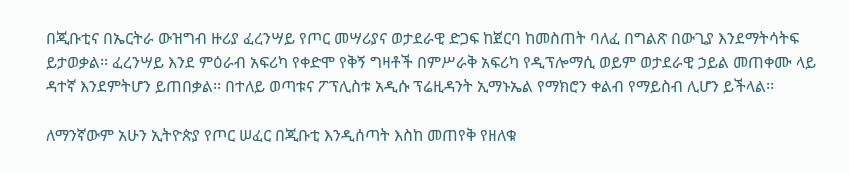በጂቡቲና በኤርትራ ውዝግብ ዙሪያ ፈረንሣይ የጦር መሣሪያና ወታደራዊ ድጋፍ ከጀርባ ከመስጠት ባለፈ በግልጽ በውጊያ እንደማትሳትፍ ይታወቃል፡፡ ፈረንሣይ እንደ ምዕራብ አፍሪካ የቀድሞ የቅኝ ግዛቶች በምሥራቅ አፍሪካ የዲፕሎማሲ ወይም ወታደራዊ ኃይል መጠቀሙ ላይ ዳተኛ እንደምትሆን ይጠበቃል፡፡ በተለይ ወጣቱና ፖፕሊስቱ አዲሱ ፕሬዚዳንት ኢማኑኤል የማክሮን ቀልብ የማይስብ ሊሆን ይችላል፡፡

ለማንኛውም አሁን ኢትዮጵያ የጦር ሠፈር በጂቡቲ እንዲሰጣት እስከ መጠየቅ የዘለቁ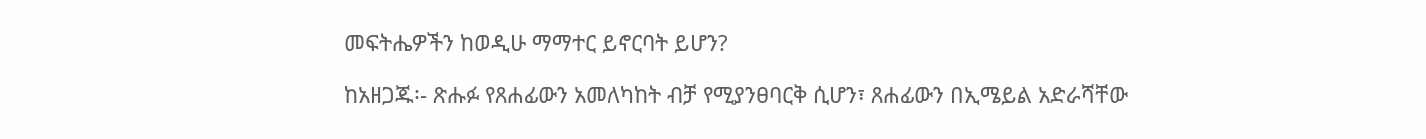መፍትሔዎችን ከወዲሁ ማማተር ይኖርባት ይሆን?

ከአዘጋጁ፡- ጽሑፉ የጸሐፊውን አመለካከት ብቻ የሚያንፀባርቅ ሲሆን፣ ጸሐፊውን በኢሜይል አድራሻቸው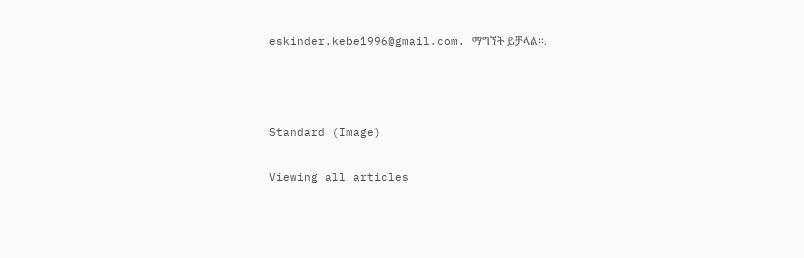eskinder.kebe1996@gmail.com. ማግኘት ይቻላል፡፡.



Standard (Image)

Viewing all articles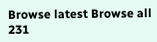Browse latest Browse all 231